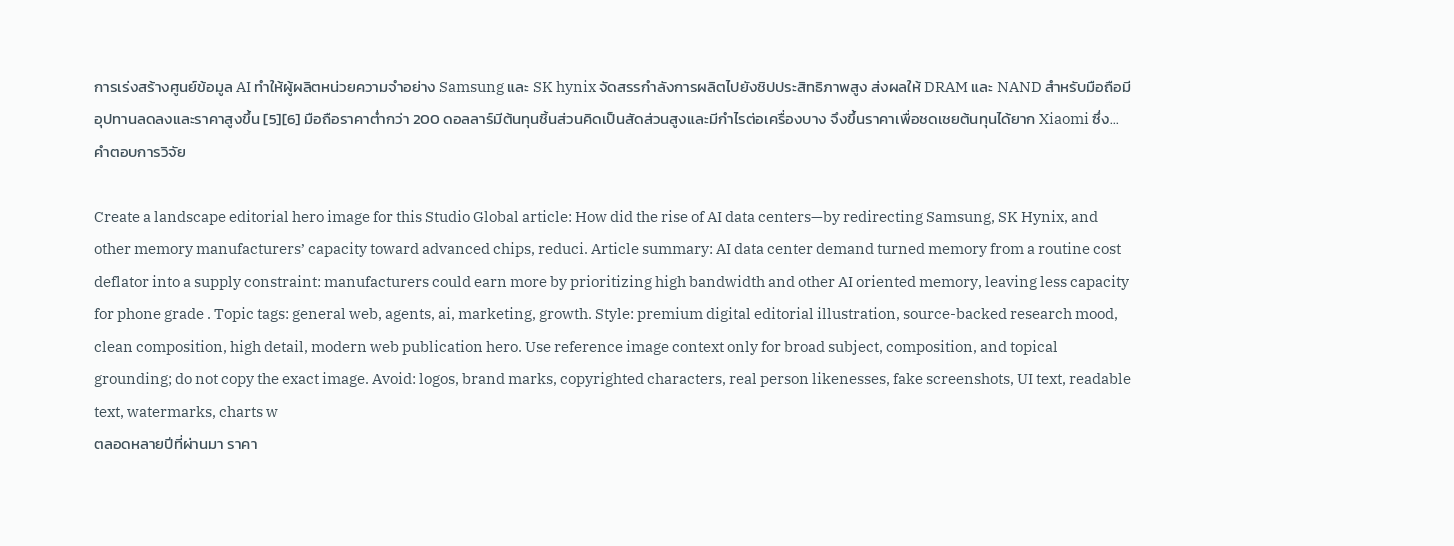การเร่งสร้างศูนย์ข้อมูล AI ทำให้ผู้ผลิตหน่วยความจำอย่าง Samsung และ SK hynix จัดสรรกำลังการผลิตไปยังชิปประสิทธิภาพสูง ส่งผลให้ DRAM และ NAND สำหรับมือถือมีอุปทานลดลงและราคาสูงขึ้น [5][6] มือถือราคาต่ำกว่า 200 ดอลลาร์มีต้นทุนชิ้นส่วนคิดเป็นสัดส่วนสูงและมีกำไรต่อเครื่องบาง จึงขึ้นราคาเพื่อชดเชยต้นทุนได้ยาก Xiaomi ซึ่ง...
คำตอบการวิจัย

Create a landscape editorial hero image for this Studio Global article: How did the rise of AI data centers—by redirecting Samsung, SK Hynix, and other memory manufacturers’ capacity toward advanced chips, reduci. Article summary: AI data center demand turned memory from a routine cost deflator into a supply constraint: manufacturers could earn more by prioritizing high bandwidth and other AI oriented memory, leaving less capacity for phone grade . Topic tags: general web, agents, ai, marketing, growth. Style: premium digital editorial illustration, source-backed research mood, clean composition, high detail, modern web publication hero. Use reference image context only for broad subject, composition, and topical grounding; do not copy the exact image. Avoid: logos, brand marks, copyrighted characters, real person likenesses, fake screenshots, UI text, readable text, watermarks, charts w
ตลอดหลายปีที่ผ่านมา ราคา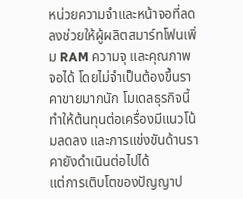หน่วยความจำและหน้าจอที่ลดลงช่วยให้ผู้ผลิตสมาร์ทโฟนเพิ่ม RAM ความจุ และคุณภาพจอได้ โดยไม่จำเป็นต้องขึ้นราคาขายมากนัก โมเดลธุรกิจนี้ทำให้ต้นทุนต่อเครื่องมีแนวโน้มลดลง และการแข่งขันด้านราคายังดำเนินต่อไปได้
แต่การเติบโตของปัญญาป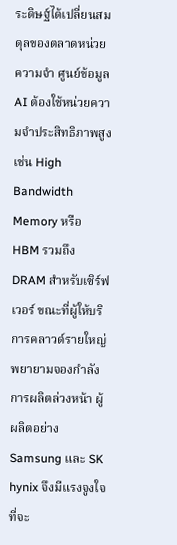ระดิษฐ์ได้เปลี่ยนสมดุลของตลาดหน่วยความจำ ศูนย์ข้อมูล AI ต้องใช้หน่วยความจำประสิทธิภาพสูง เช่น High Bandwidth Memory หรือ HBM รวมถึง DRAM สำหรับเซิร์ฟเวอร์ ขณะที่ผู้ให้บริการคลาวด์รายใหญ่พยายามจองกำลังการผลิตล่วงหน้า ผู้ผลิตอย่าง Samsung และ SK hynix จึงมีแรงจูงใจที่จะ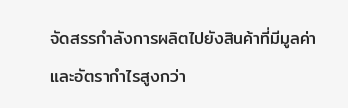จัดสรรกำลังการผลิตไปยังสินค้าที่มีมูลค่าและอัตรากำไรสูงกว่า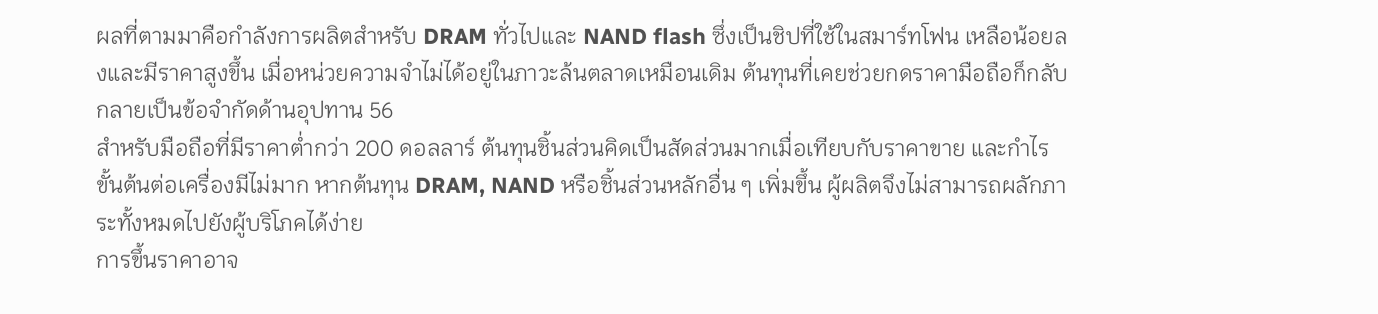ผลที่ตามมาคือกำลังการผลิตสำหรับ DRAM ทั่วไปและ NAND flash ซึ่งเป็นชิปที่ใช้ในสมาร์ทโฟน เหลือน้อยลงและมีราคาสูงขึ้น เมื่อหน่วยความจำไม่ได้อยู่ในภาวะล้นตลาดเหมือนเดิม ต้นทุนที่เคยช่วยกดราคามือถือก็กลับกลายเป็นข้อจำกัดด้านอุปทาน 56
สำหรับมือถือที่มีราคาต่ำกว่า 200 ดอลลาร์ ต้นทุนชิ้นส่วนคิดเป็นสัดส่วนมากเมื่อเทียบกับราคาขาย และกำไรขั้นต้นต่อเครื่องมีไม่มาก หากต้นทุน DRAM, NAND หรือชิ้นส่วนหลักอื่น ๆ เพิ่มขึ้น ผู้ผลิตจึงไม่สามารถผลักภาระทั้งหมดไปยังผู้บริโภคได้ง่าย
การขึ้นราคาอาจ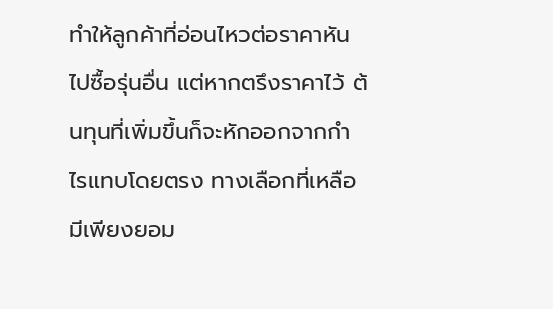ทำให้ลูกค้าที่อ่อนไหวต่อราคาหันไปซื้อรุ่นอื่น แต่หากตรึงราคาไว้ ต้นทุนที่เพิ่มขึ้นก็จะหักออกจากกำไรแทบโดยตรง ทางเลือกที่เหลือมีเพียงยอม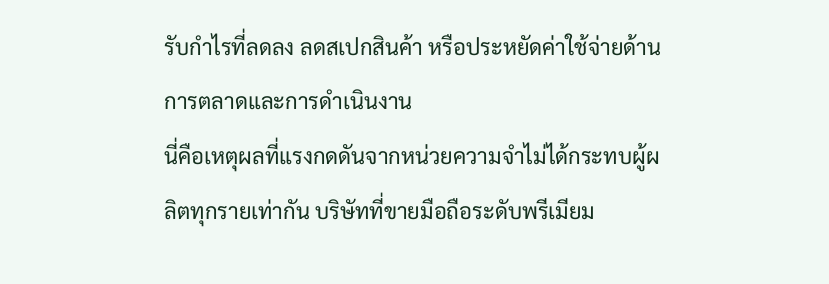รับกำไรที่ลดลง ลดสเปกสินค้า หรือประหยัดค่าใช้จ่ายด้านการตลาดและการดำเนินงาน
นี่คือเหตุผลที่แรงกดดันจากหน่วยความจำไม่ได้กระทบผู้ผลิตทุกรายเท่ากัน บริษัทที่ขายมือถือระดับพรีเมียม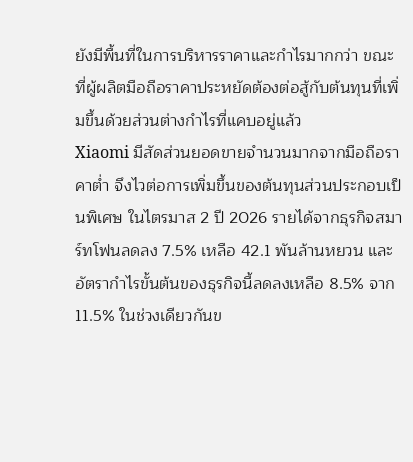ยังมีพื้นที่ในการบริหารราคาและกำไรมากกว่า ขณะที่ผู้ผลิตมือถือราคาประหยัดต้องต่อสู้กับต้นทุนที่เพิ่มขึ้นด้วยส่วนต่างกำไรที่แคบอยู่แล้ว
Xiaomi มีสัดส่วนยอดขายจำนวนมากจากมือถือราคาต่ำ จึงไวต่อการเพิ่มขึ้นของต้นทุนส่วนประกอบเป็นพิเศษ ในไตรมาส 2 ปี 2026 รายได้จากธุรกิจสมาร์ทโฟนลดลง 7.5% เหลือ 42.1 พันล้านหยวน และอัตรากำไรขั้นต้นของธุรกิจนี้ลดลงเหลือ 8.5% จาก 11.5% ในช่วงเดียวกันข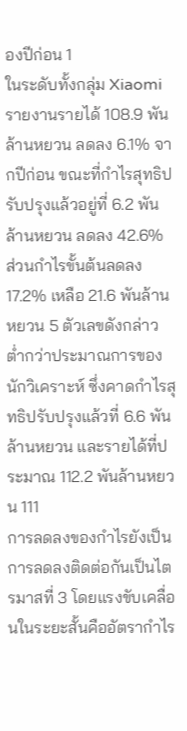องปีก่อน 1
ในระดับทั้งกลุ่ม Xiaomi รายงานรายได้ 108.9 พันล้านหยวน ลดลง 6.1% จากปีก่อน ขณะที่กำไรสุทธิปรับปรุงแล้วอยู่ที่ 6.2 พันล้านหยวน ลดลง 42.6% ส่วนกำไรขั้นต้นลดลง 17.2% เหลือ 21.6 พันล้านหยวน 5 ตัวเลขดังกล่าวต่ำกว่าประมาณการของนักวิเคราะห์ ซึ่งคาดกำไรสุทธิปรับปรุงแล้วที่ 6.6 พันล้านหยวน และรายได้ที่ประมาณ 112.2 พันล้านหยวน 111
การลดลงของกำไรยังเป็นการลดลงติดต่อกันเป็นไตรมาสที่ 3 โดยแรงขับเคลื่อนในระยะสั้นคืออัตรากำไร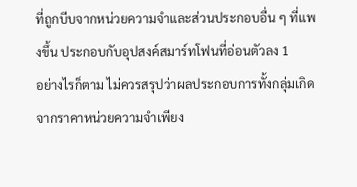ที่ถูกบีบจากหน่วยความจำและส่วนประกอบอื่น ๆ ที่แพงขึ้น ประกอบกับอุปสงค์สมาร์ทโฟนที่อ่อนตัวลง 1
อย่างไรก็ตาม ไม่ควรสรุปว่าผลประกอบการทั้งกลุ่มเกิดจากราคาหน่วยความจำเพียง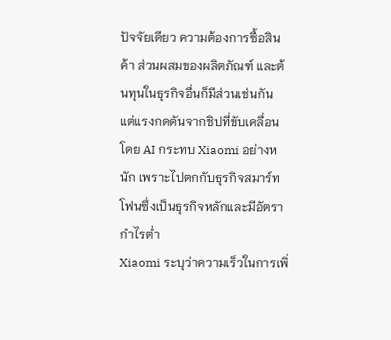ปัจจัยเดียว ความต้องการซื้อสินค้า ส่วนผสมของผลิตภัณฑ์ และต้นทุนในธุรกิจอื่นก็มีส่วนเช่นกัน แต่แรงกดดันจากชิปที่ขับเคลื่อนโดย AI กระทบ Xiaomi อย่างหนัก เพราะไปตกกับธุรกิจสมาร์ทโฟนซึ่งเป็นธุรกิจหลักและมีอัตรากำไรต่ำ
Xiaomi ระบุว่าความเร็วในการเพิ่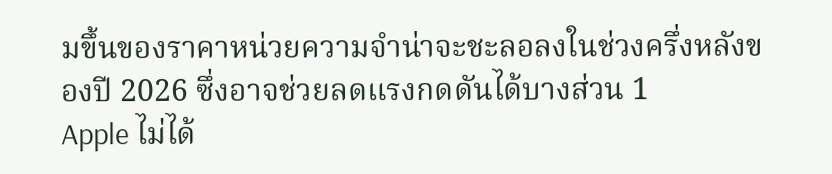มขึ้นของราคาหน่วยความจำน่าจะชะลอลงในช่วงครึ่งหลังของปี 2026 ซึ่งอาจช่วยลดแรงกดดันได้บางส่วน 1
Apple ไม่ได้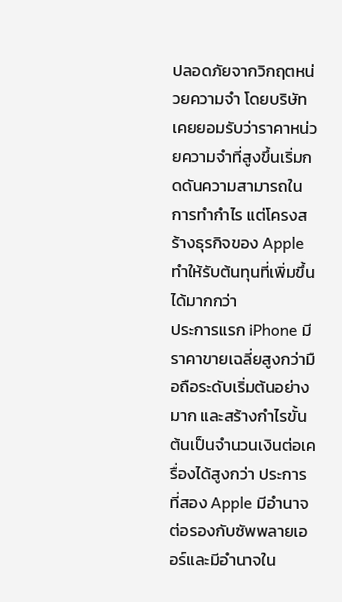ปลอดภัยจากวิกฤตหน่วยความจำ โดยบริษัทเคยยอมรับว่าราคาหน่วยความจำที่สูงขึ้นเริ่มกดดันความสามารถในการทำกำไร แต่โครงสร้างธุรกิจของ Apple ทำให้รับต้นทุนที่เพิ่มขึ้นได้มากกว่า
ประการแรก iPhone มีราคาขายเฉลี่ยสูงกว่ามือถือระดับเริ่มต้นอย่างมาก และสร้างกำไรขั้นต้นเป็นจำนวนเงินต่อเครื่องได้สูงกว่า ประการที่สอง Apple มีอำนาจต่อรองกับซัพพลายเออร์และมีอำนาจใน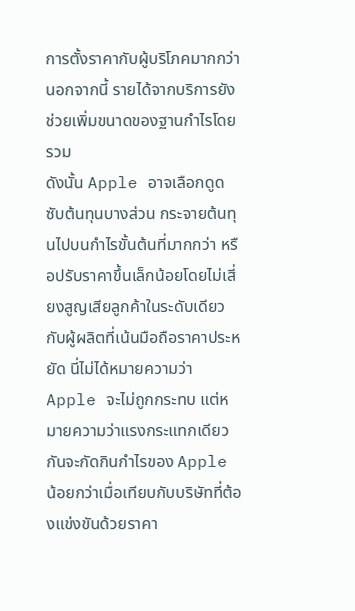การตั้งราคากับผู้บริโภคมากกว่า นอกจากนี้ รายได้จากบริการยังช่วยเพิ่มขนาดของฐานกำไรโดยรวม
ดังนั้น Apple อาจเลือกดูดซับต้นทุนบางส่วน กระจายต้นทุนไปบนกำไรขั้นต้นที่มากกว่า หรือปรับราคาขึ้นเล็กน้อยโดยไม่เสี่ยงสูญเสียลูกค้าในระดับเดียวกับผู้ผลิตที่เน้นมือถือราคาประหยัด นี่ไม่ได้หมายความว่า Apple จะไม่ถูกกระทบ แต่หมายความว่าแรงกระแทกเดียวกันจะกัดกินกำไรของ Apple น้อยกว่าเมื่อเทียบกับบริษัทที่ต้องแข่งขันด้วยราคา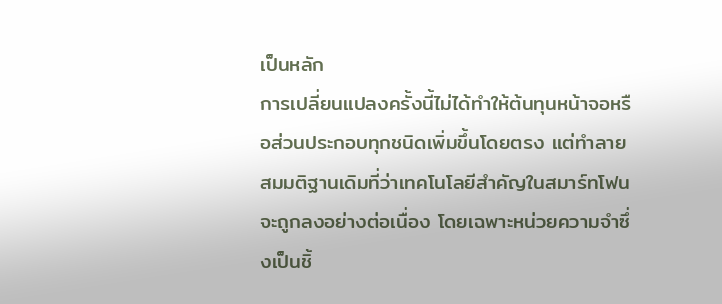เป็นหลัก
การเปลี่ยนแปลงครั้งนี้ไม่ได้ทำให้ต้นทุนหน้าจอหรือส่วนประกอบทุกชนิดเพิ่มขึ้นโดยตรง แต่ทำลายสมมติฐานเดิมที่ว่าเทคโนโลยีสำคัญในสมาร์ทโฟนจะถูกลงอย่างต่อเนื่อง โดยเฉพาะหน่วยความจำซึ่งเป็นชิ้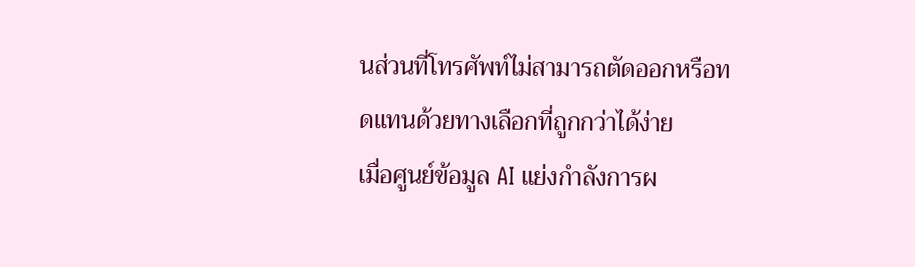นส่วนที่โทรศัพท์ไม่สามารถตัดออกหรือทดแทนด้วยทางเลือกที่ถูกกว่าได้ง่าย
เมื่อศูนย์ข้อมูล AI แย่งกำลังการผ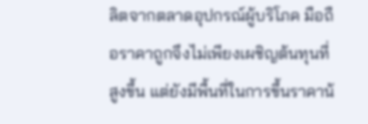ลิตจากตลาดอุปกรณ์ผู้บริโภค มือถือราคาถูกจึงไม่เพียงเผชิญต้นทุนที่สูงขึ้น แต่ยังมีพื้นที่ในการขึ้นราคาน้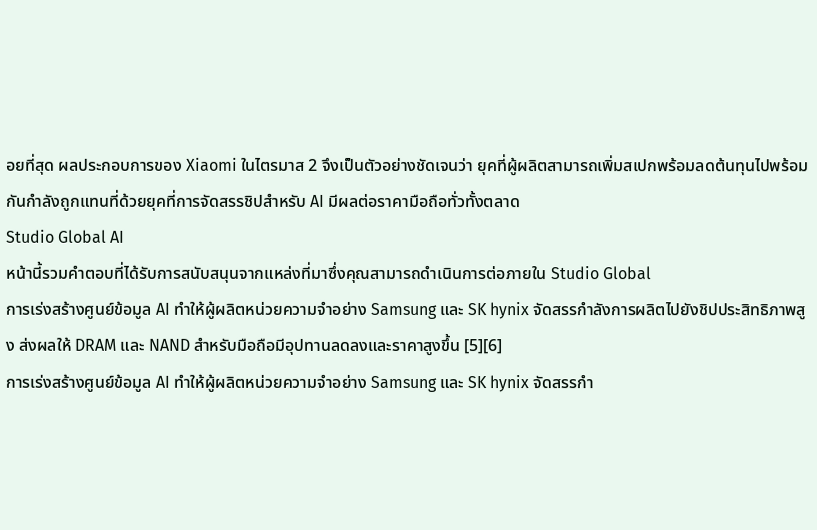อยที่สุด ผลประกอบการของ Xiaomi ในไตรมาส 2 จึงเป็นตัวอย่างชัดเจนว่า ยุคที่ผู้ผลิตสามารถเพิ่มสเปกพร้อมลดต้นทุนไปพร้อมกันกำลังถูกแทนที่ด้วยยุคที่การจัดสรรชิปสำหรับ AI มีผลต่อราคามือถือทั่วทั้งตลาด
Studio Global AI
หน้านี้รวมคำตอบที่ได้รับการสนับสนุนจากแหล่งที่มาซึ่งคุณสามารถดำเนินการต่อภายใน Studio Global
การเร่งสร้างศูนย์ข้อมูล AI ทำให้ผู้ผลิตหน่วยความจำอย่าง Samsung และ SK hynix จัดสรรกำลังการผลิตไปยังชิปประสิทธิภาพสูง ส่งผลให้ DRAM และ NAND สำหรับมือถือมีอุปทานลดลงและราคาสูงขึ้น [5][6]
การเร่งสร้างศูนย์ข้อมูล AI ทำให้ผู้ผลิตหน่วยความจำอย่าง Samsung และ SK hynix จัดสรรกำ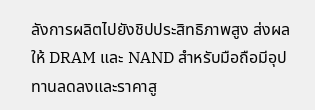ลังการผลิตไปยังชิปประสิทธิภาพสูง ส่งผลให้ DRAM และ NAND สำหรับมือถือมีอุปทานลดลงและราคาสู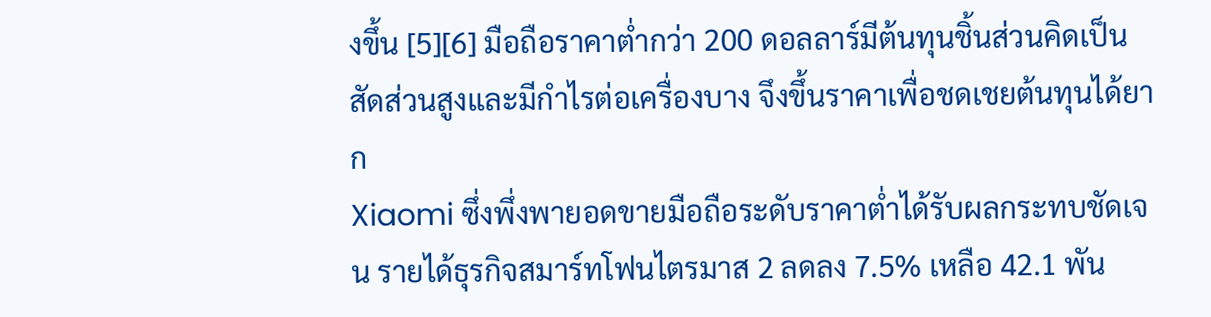งขึ้น [5][6] มือถือราคาต่ำกว่า 200 ดอลลาร์มีต้นทุนชิ้นส่วนคิดเป็นสัดส่วนสูงและมีกำไรต่อเครื่องบาง จึงขึ้นราคาเพื่อชดเชยต้นทุนได้ยาก
Xiaomi ซึ่งพึ่งพายอดขายมือถือระดับราคาต่ำได้รับผลกระทบชัดเจน รายได้ธุรกิจสมาร์ทโฟนไตรมาส 2 ลดลง 7.5% เหลือ 42.1 พัน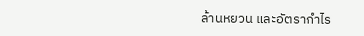ล้านหยวน และอัตรากำไร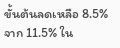ขั้นต้นลดเหลือ 8.5% จาก 11.5% ใน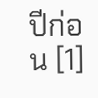ปีก่อน [1]